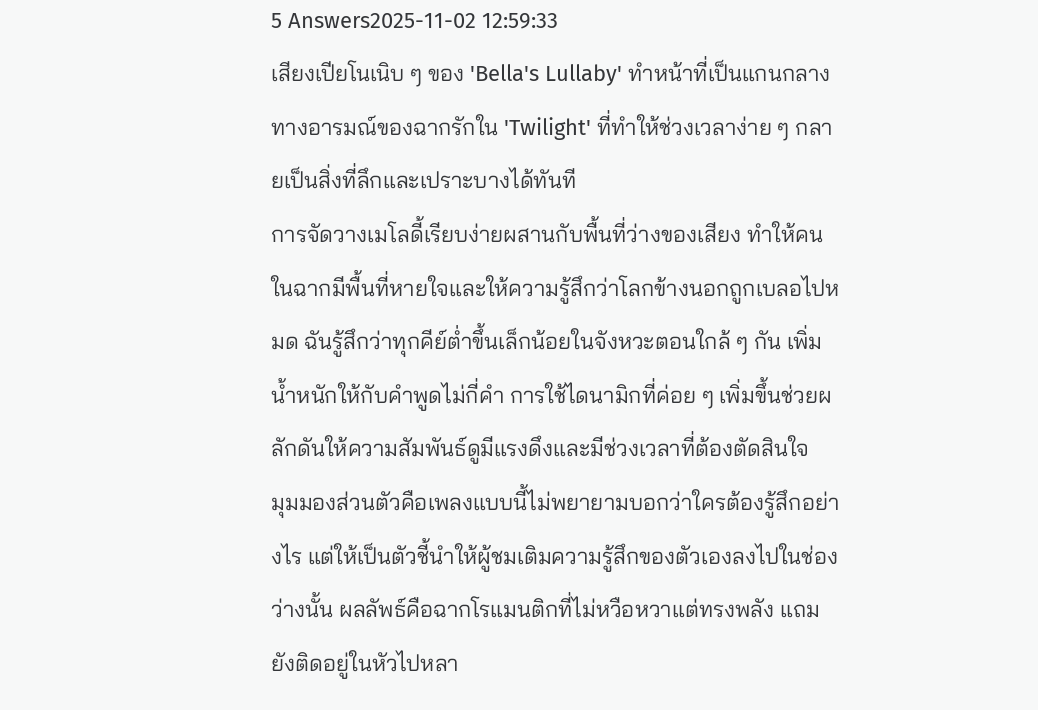5 Answers2025-11-02 12:59:33
เสียงเปียโนเนิบ ๆ ของ 'Bella's Lullaby' ทำหน้าที่เป็นแกนกลางทางอารมณ์ของฉากรักใน 'Twilight' ที่ทำให้ช่วงเวลาง่าย ๆ กลายเป็นสิ่งที่ลึกและเปราะบางได้ทันที
การจัดวางเมโลดี้เรียบง่ายผสานกับพื้นที่ว่างของเสียง ทำให้คนในฉากมีพื้นที่หายใจและให้ความรู้สึกว่าโลกข้างนอกถูกเบลอไปหมด ฉันรู้สึกว่าทุกคีย์ต่ำขึ้นเล็กน้อยในจังหวะตอนใกล้ ๆ กัน เพิ่มน้ำหนักให้กับคำพูดไม่กี่คำ การใช้ไดนามิกที่ค่อย ๆ เพิ่มขึ้นช่วยผลักดันให้ความสัมพันธ์ดูมีแรงดึงและมีช่วงเวลาที่ต้องตัดสินใจ
มุมมองส่วนตัวคือเพลงแบบนี้ไม่พยายามบอกว่าใครต้องรู้สึกอย่างไร แต่ให้เป็นตัวชี้นำให้ผู้ชมเติมความรู้สึกของตัวเองลงไปในช่องว่างนั้น ผลลัพธ์คือฉากโรแมนติกที่ไม่หวือหวาแต่ทรงพลัง แถมยังติดอยู่ในหัวไปหลา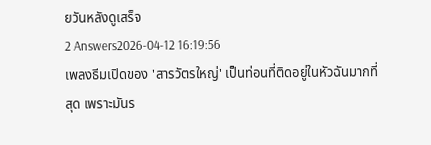ยวันหลังดูเสร็จ
2 Answers2026-04-12 16:19:56
เพลงธีมเปิดของ 'สารวัตรใหญ่' เป็นท่อนที่ติดอยู่ในหัวฉันมากที่สุด เพราะมันร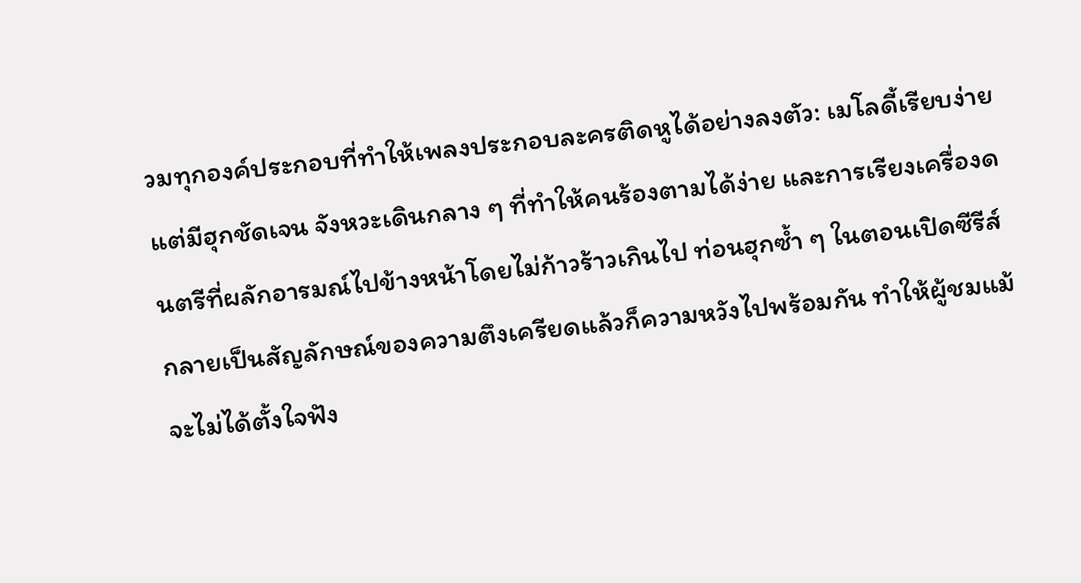วมทุกองค์ประกอบที่ทำให้เพลงประกอบละครติดหูได้อย่างลงตัว: เมโลดี้เรียบง่ายแต่มีฮุกชัดเจน จังหวะเดินกลาง ๆ ที่ทำให้คนร้องตามได้ง่าย และการเรียงเครื่องดนตรีที่ผลักอารมณ์ไปข้างหน้าโดยไม่ก้าวร้าวเกินไป ท่อนฮุกซ้ำ ๆ ในตอนเปิดซีรีส์กลายเป็นสัญลักษณ์ของความตึงเครียดแล้วก็ความหวังไปพร้อมกัน ทำให้ผู้ชมแม้จะไม่ได้ตั้งใจฟัง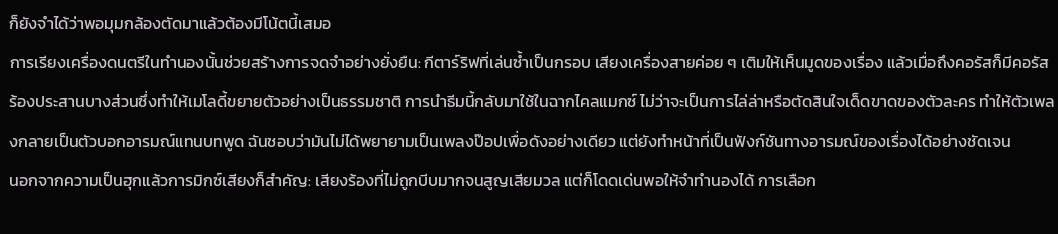ก็ยังจำได้ว่าพอมุมกล้องตัดมาแล้วต้องมีโน้ตนี้เสมอ
การเรียงเครื่องดนตรีในทำนองนั้นช่วยสร้างการจดจำอย่างยั่งยืน: กีตาร์ริฟที่เล่นซ้ำเป็นกรอบ เสียงเครื่องสายค่อย ๆ เติมให้เห็นมูดของเรื่อง แล้วเมื่อถึงคอรัสก็มีคอรัสร้องประสานบางส่วนซึ่งทำให้เมโลดี้ขยายตัวอย่างเป็นธรรมชาติ การนำธีมนี้กลับมาใช้ในฉากไคลแมกซ์ ไม่ว่าจะเป็นการไล่ล่าหรือตัดสินใจเด็ดขาดของตัวละคร ทำให้ตัวเพลงกลายเป็นตัวบอกอารมณ์แทนบทพูด ฉันชอบว่ามันไม่ได้พยายามเป็นเพลงป๊อปเพื่อดังอย่างเดียว แต่ยังทำหน้าที่เป็นฟังก์ชันทางอารมณ์ของเรื่องได้อย่างชัดเจน
นอกจากความเป็นฮุกแล้วการมิกซ์เสียงก็สำคัญ: เสียงร้องที่ไม่ถูกบีบมากจนสูญเสียมวล แต่ก็โดดเด่นพอให้จำทำนองได้ การเลือก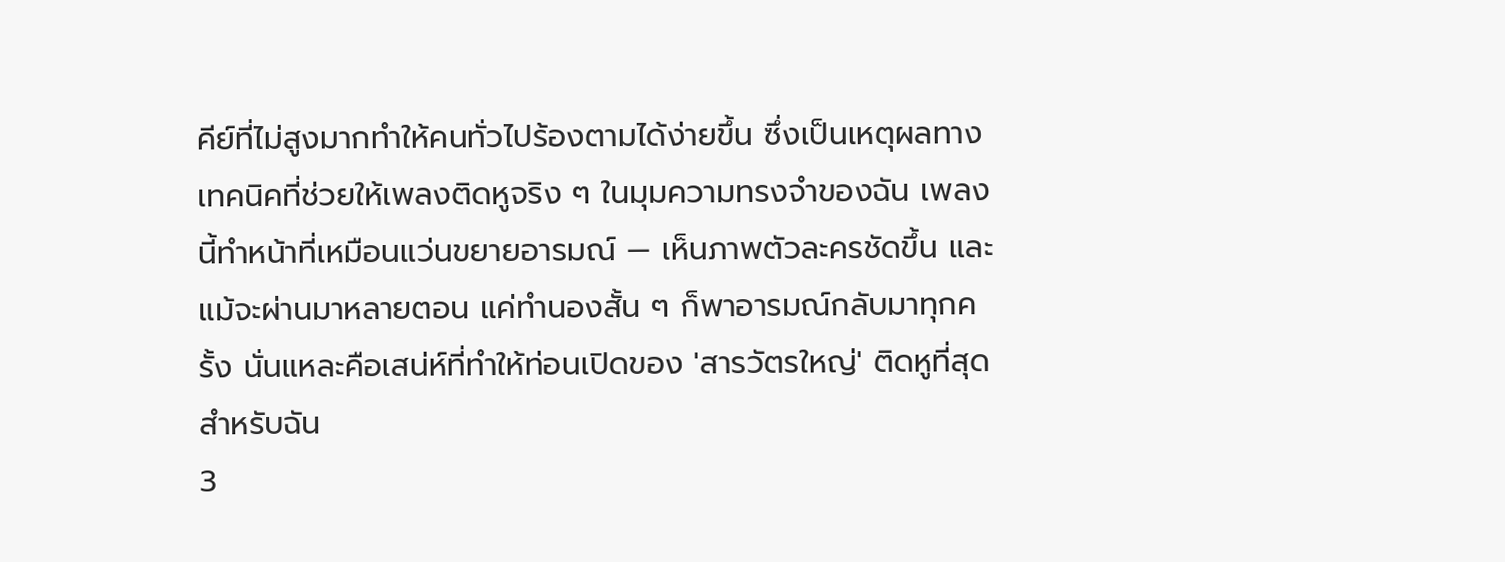คีย์ที่ไม่สูงมากทำให้คนทั่วไปร้องตามได้ง่ายขึ้น ซึ่งเป็นเหตุผลทางเทคนิคที่ช่วยให้เพลงติดหูจริง ๆ ในมุมความทรงจำของฉัน เพลงนี้ทำหน้าที่เหมือนแว่นขยายอารมณ์ — เห็นภาพตัวละครชัดขึ้น และแม้จะผ่านมาหลายตอน แค่ทำนองสั้น ๆ ก็พาอารมณ์กลับมาทุกครั้ง นั่นแหละคือเสน่ห์ที่ทำให้ท่อนเปิดของ 'สารวัตรใหญ่' ติดหูที่สุดสำหรับฉัน
3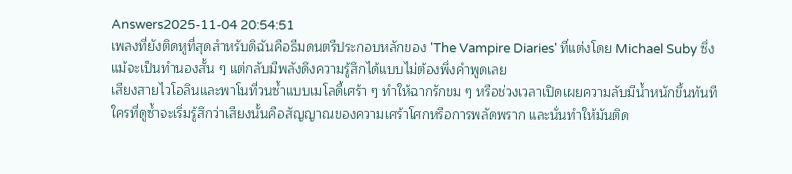Answers2025-11-04 20:54:51
เพลงที่ยังติดหูที่สุดสำหรับดิฉันคือธีมดนตรีประกอบหลักของ 'The Vampire Diaries' ที่แต่งโดย Michael Suby ซึ่งแม้จะเป็นทำนองสั้น ๆ แต่กลับมีพลังดึงความรู้สึกได้แบบไม่ต้องพึ่งคำพูดเลย
เสียงสายไวโอลินและพาโนที่วนซ้ำแบบเมโลดี้เศร้า ๆ ทำให้ฉากรักขม ๆ หรือช่วงเวลาเปิดเผยความลับมีน้ำหนักขึ้นทันที ใครที่ดูซ้ำจะเริ่มรู้สึกว่าเสียงนั้นคือสัญญาณของความเศร้าโศกหรือการพลัดพราก และนั่นทำให้มันติด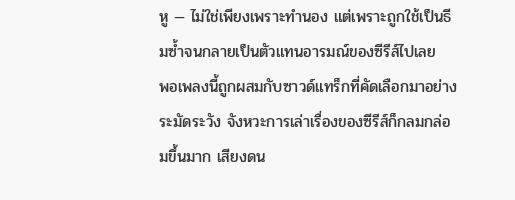หู — ไม่ใช่เพียงเพราะทำนอง แต่เพราะถูกใช้เป็นธีมซ้ำจนกลายเป็นตัวแทนอารมณ์ของซีรีส์ไปเลย
พอเพลงนี้ถูกผสมกับซาวด์แทร็กที่คัดเลือกมาอย่างระมัดระวัง จังหวะการเล่าเรื่องของซีรีส์ก็กลมกล่อมขึ้นมาก เสียงดน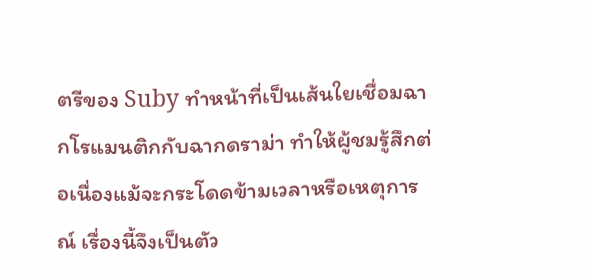ตรีของ Suby ทำหน้าที่เป็นเส้นใยเชื่อมฉากโรแมนติกกับฉากดราม่า ทำให้ผู้ชมรู้สึกต่อเนื่องแม้จะกระโดดข้ามเวลาหรือเหตุการณ์ เรื่องนี้จึงเป็นตัว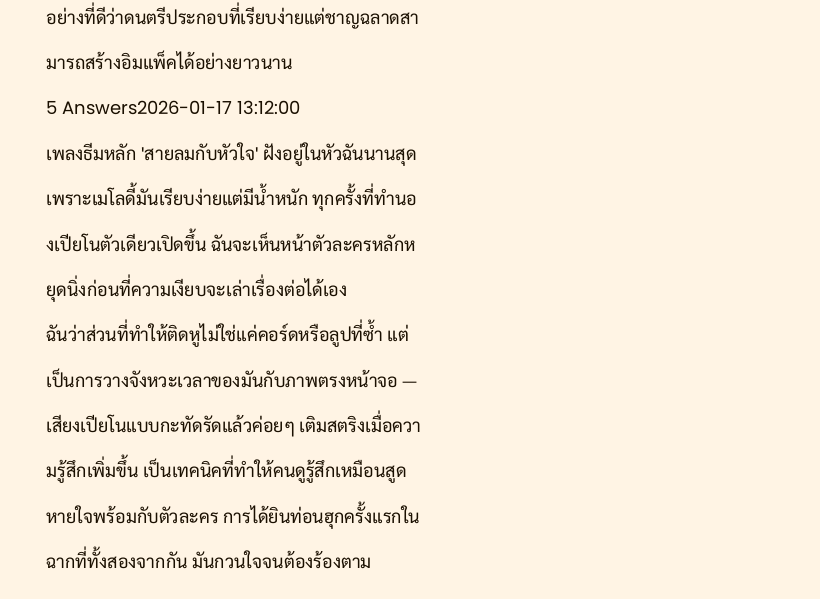อย่างที่ดีว่าดนตรีประกอบที่เรียบง่ายแต่ชาญฉลาดสามารถสร้างอิมแพ็คได้อย่างยาวนาน
5 Answers2026-01-17 13:12:00
เพลงธีมหลัก 'สายลมกับหัวใจ' ฝังอยู่ในหัวฉันนานสุดเพราะเมโลดี้มันเรียบง่ายแต่มีน้ำหนัก ทุกครั้งที่ทำนองเปียโนตัวเดียวเปิดขึ้น ฉันจะเห็นหน้าตัวละครหลักหยุดนิ่งก่อนที่ความเงียบจะเล่าเรื่องต่อได้เอง
ฉันว่าส่วนที่ทำให้ติดหูไม่ใช่แค่คอร์ดหรือลูปที่ซ้ำ แต่เป็นการวางจังหวะเวลาของมันกับภาพตรงหน้าจอ — เสียงเปียโนแบบกะทัดรัดแล้วค่อยๆ เติมสตริงเมื่อความรู้สึกเพิ่มขึ้น เป็นเทคนิคที่ทำให้คนดูรู้สึกเหมือนสูดหายใจพร้อมกับตัวละคร การได้ยินท่อนฮุกครั้งแรกในฉากที่ทั้งสองจากกัน มันกวนใจจนต้องร้องตาม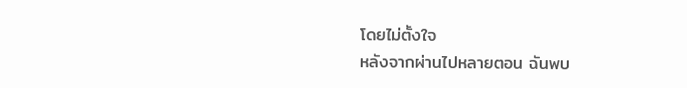โดยไม่ตั้งใจ
หลังจากผ่านไปหลายตอน ฉันพบ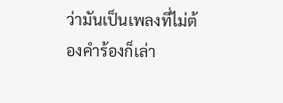ว่ามันเป็นเพลงที่ไม่ต้องคำร้องก็เล่า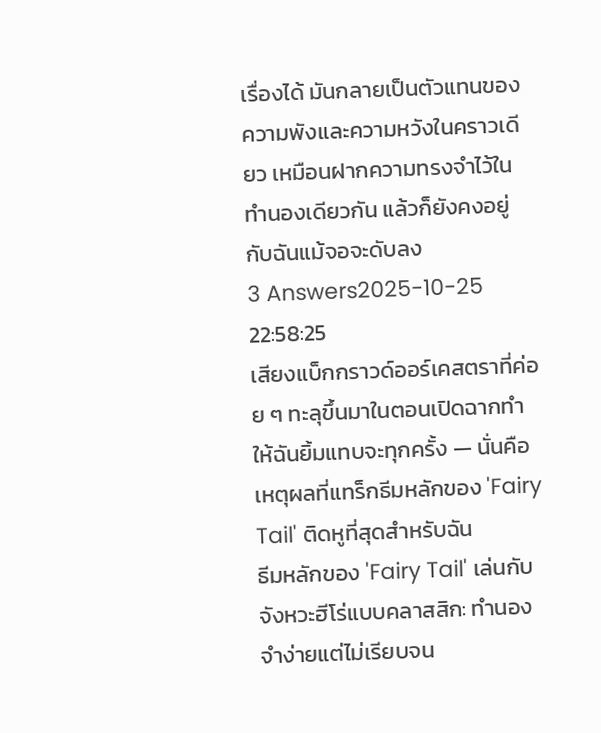เรื่องได้ มันกลายเป็นตัวแทนของความพังและความหวังในคราวเดียว เหมือนฝากความทรงจำไว้ในทำนองเดียวกัน แล้วก็ยังคงอยู่กับฉันแม้จอจะดับลง
3 Answers2025-10-25 22:58:25
เสียงแบ็กกราวด์ออร์เคสตราที่ค่อย ๆ ทะลุขึ้นมาในตอนเปิดฉากทำให้ฉันยิ้มแทบจะทุกครั้ง — นั่นคือเหตุผลที่แทร็กธีมหลักของ 'Fairy Tail' ติดหูที่สุดสำหรับฉัน
ธีมหลักของ 'Fairy Tail' เล่นกับจังหวะฮีโร่แบบคลาสสิก: ทำนองจำง่ายแต่ไม่เรียบจน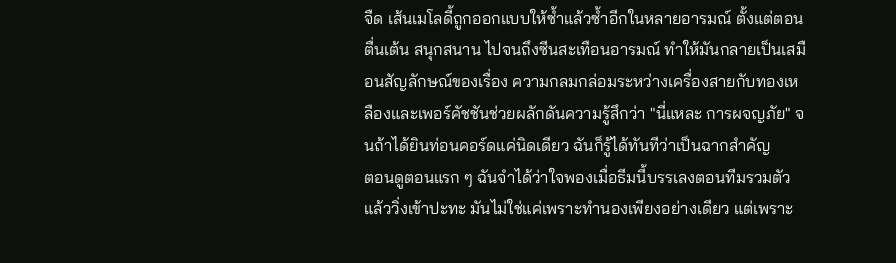จืด เส้นเมโลดี้ถูกออกแบบให้ซ้ำแล้วซ้ำอีกในหลายอารมณ์ ตั้งแต่ตอนตื่นเต้น สนุกสนาน ไปจนถึงซีนสะเทือนอารมณ์ ทำให้มันกลายเป็นเสมือนสัญลักษณ์ของเรื่อง ความกลมกล่อมระหว่างเครื่องสายกับทองเหลืองและเพอร์คัชชันช่วยผลักดันความรู้สึกว่า "นี่แหละ การผจญภัย" จนถ้าได้ยินท่อนคอร์ดแค่นิดเดียว ฉันก็รู้ได้ทันทีว่าเป็นฉากสำคัญ
ตอนดูตอนแรก ๆ ฉันจำได้ว่าใจพองเมื่อธีมนี้บรรเลงตอนทีมรวมตัวแล้ววิ่งเข้าปะทะ มันไม่ใช่แค่เพราะทำนองเพียงอย่างเดียว แต่เพราะ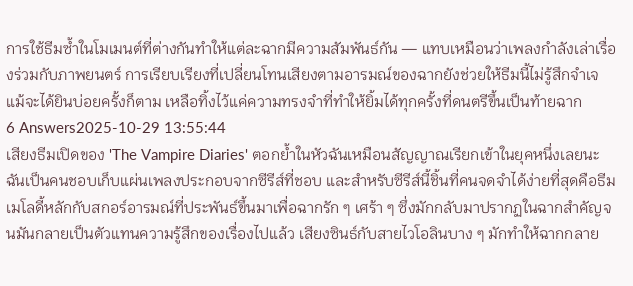การใช้ธีมซ้ำในโมเมนต์ที่ต่างกันทำให้แต่ละฉากมีความสัมพันธ์กัน — แทบเหมือนว่าเพลงกำลังเล่าเรื่องร่วมกับภาพยนตร์ การเรียบเรียงที่เปลี่ยนโทนเสียงตามอารมณ์ของฉากยังช่วยให้ธีมนี้ไม่รู้สึกจำเจ แม้จะได้ยินบ่อยครั้งก็ตาม เหลือทิ้งไว้แค่ความทรงจำที่ทำให้ยิ้มได้ทุกครั้งที่ดนตรีขึ้นเป็นท้ายฉาก
6 Answers2025-10-29 13:55:44
เสียงธีมเปิดของ 'The Vampire Diaries' ตอกย้ำในหัวฉันเหมือนสัญญาณเรียกเข้าในยุคหนึ่งเลยนะ
ฉันเป็นคนชอบเก็บแผ่นเพลงประกอบจากซีรีส์ที่ชอบ และสำหรับซีรีส์นี้ชิ้นที่คนจดจำได้ง่ายที่สุดคือธีมเมโลดี้หลักกับสกอร์อารมณ์ที่ประพันธ์ขึ้นมาเพื่อฉากรัก ๆ เศร้า ๆ ซึ่งมักกลับมาปรากฏในฉากสำคัญจนมันกลายเป็นตัวแทนความรู้สึกของเรื่องไปแล้ว เสียงซินธ์กับสายไวโอลินบาง ๆ มักทำให้ฉากกลาย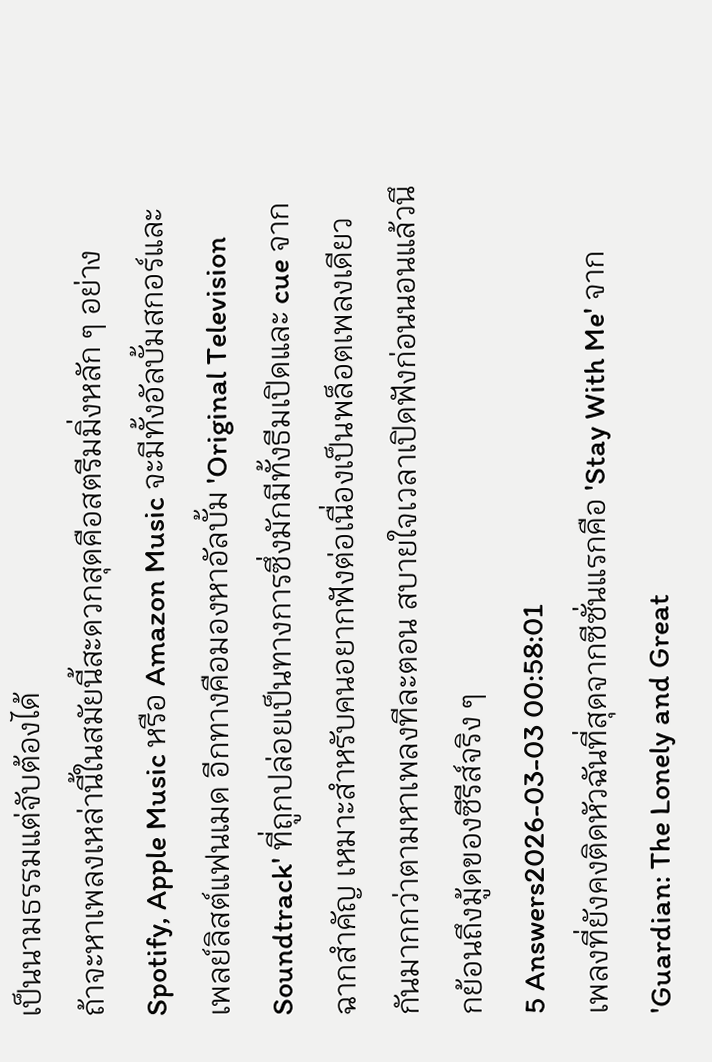เป็นนามธรรมแต่จับต้องได้
ถ้าจะหาเพลงเหล่านี้ในสมัยนี้สะดวกสุดคือสตรีมมิ่งหลัก ๆ อย่าง Spotify, Apple Music หรือ Amazon Music จะมีทั้งอัลบั้มสกอร์และเพลย์ลิสต์แฟนเมด อีกทางคือมองหาอัลบั้ม 'Original Television Soundtrack' ที่ถูกปล่อยเป็นทางการซึ่งมักมีทั้งธีมเปิดและ cue จากฉากสำคัญ เหมาะสำหรับคนอยากฟังต่อเนื่องเป็นพล็อตเพลงเดียวกันมากกว่าตามหาเพลงทีละตอน สบายใจเวลาเปิดฟังก่อนนอนแล้วนึกย้อนถึงมู้ดของซีรีส์จริง ๆ
5 Answers2026-03-03 00:58:01
เพลงที่ยังคงติดหัวฉันที่สุดจากซีซั่นแรกคือ 'Stay With Me' จาก 'Guardian: The Lonely and Great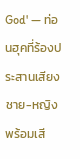God' — ท่อนฮุคที่ร้องประสานเสียงชาย-หญิงพร้อมเสี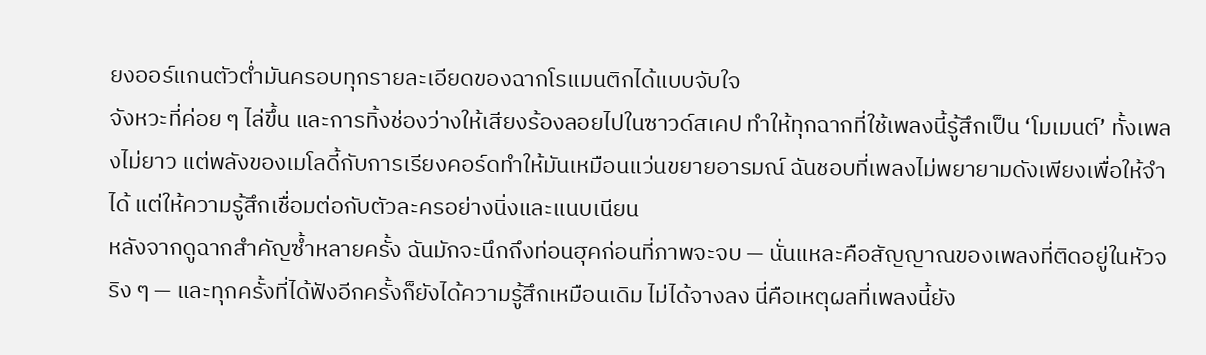ยงออร์แกนตัวต่ำมันครอบทุกรายละเอียดของฉากโรแมนติกได้แบบจับใจ
จังหวะที่ค่อย ๆ ไล่ขึ้น และการทิ้งช่องว่างให้เสียงร้องลอยไปในซาวด์สเคป ทำให้ทุกฉากที่ใช้เพลงนี้รู้สึกเป็น ‘โมเมนต์’ ทั้งเพลงไม่ยาว แต่พลังของเมโลดี้กับการเรียงคอร์ดทำให้มันเหมือนแว่นขยายอารมณ์ ฉันชอบที่เพลงไม่พยายามดังเพียงเพื่อให้จำได้ แต่ให้ความรู้สึกเชื่อมต่อกับตัวละครอย่างนิ่งและแนบเนียน
หลังจากดูฉากสำคัญซ้ำหลายครั้ง ฉันมักจะนึกถึงท่อนฮุคก่อนที่ภาพจะจบ — นั่นแหละคือสัญญาณของเพลงที่ติดอยู่ในหัวจริง ๆ — และทุกครั้งที่ได้ฟังอีกครั้งก็ยังได้ความรู้สึกเหมือนเดิม ไม่ได้จางลง นี่คือเหตุผลที่เพลงนี้ยัง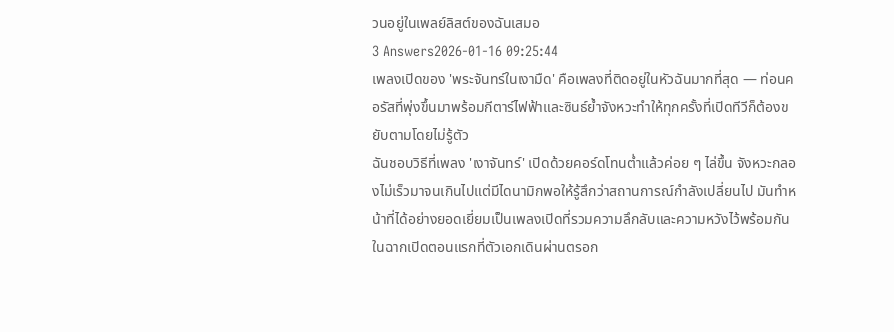วนอยู่ในเพลย์ลิสต์ของฉันเสมอ
3 Answers2026-01-16 09:25:44
เพลงเปิดของ 'พระจันทร์ในเงามืด' คือเพลงที่ติดอยู่ในหัวฉันมากที่สุด — ท่อนคอรัสที่พุ่งขึ้นมาพร้อมกีตาร์ไฟฟ้าและซินธ์ย้ำจังหวะทำให้ทุกครั้งที่เปิดทีวีก็ต้องขยับตามโดยไม่รู้ตัว
ฉันชอบวิธีที่เพลง 'เงาจันทร์' เปิดด้วยคอร์ดโทนต่ำแล้วค่อย ๆ ไล่ขึ้น จังหวะกลองไม่เร็วมาจนเกินไปแต่มีไดนามิกพอให้รู้สึกว่าสถานการณ์กำลังเปลี่ยนไป มันทำหน้าที่ได้อย่างยอดเยี่ยมเป็นเพลงเปิดที่รวมความลึกลับและความหวังไว้พร้อมกัน ในฉากเปิดตอนแรกที่ตัวเอกเดินผ่านตรอก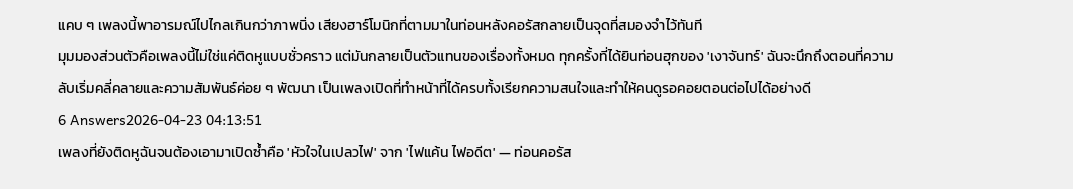แคบ ๆ เพลงนี้พาอารมณ์ไปไกลเกินกว่าภาพนิ่ง เสียงฮาร์โมนิกที่ตามมาในท่อนหลังคอรัสกลายเป็นจุดที่สมองจำไว้ทันที
มุมมองส่วนตัวคือเพลงนี้ไม่ใช่แค่ติดหูแบบชั่วคราว แต่มันกลายเป็นตัวแทนของเรื่องทั้งหมด ทุกครั้งที่ได้ยินท่อนฮุกของ 'เงาจันทร์' ฉันจะนึกถึงตอนที่ความลับเริ่มคลี่คลายและความสัมพันธ์ค่อย ๆ พัฒนา เป็นเพลงเปิดที่ทำหน้าที่ได้ครบทั้งเรียกความสนใจและทำให้คนดูรอคอยตอนต่อไปได้อย่างดี
6 Answers2026-04-23 04:13:51
เพลงที่ยังติดหูฉันจนต้องเอามาเปิดซ้ำคือ 'หัวใจในเปลวไฟ' จาก 'ไฟแค้น ไฟอดีต' — ท่อนคอรัส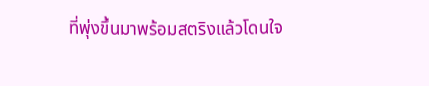ที่พุ่งขึ้นมาพร้อมสตริงแล้วโดนใจ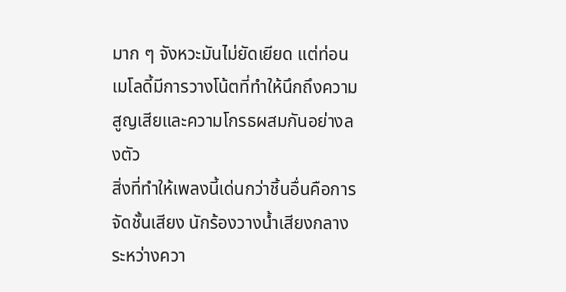มาก ๆ จังหวะมันไม่ยัดเยียด แต่ท่อนเมโลดี้มีการวางโน้ตที่ทำให้นึกถึงความสูญเสียและความโกรธผสมกันอย่างลงตัว
สิ่งที่ทำให้เพลงนี้เด่นกว่าชิ้นอื่นคือการจัดชั้นเสียง นักร้องวางน้ำเสียงกลางระหว่างควา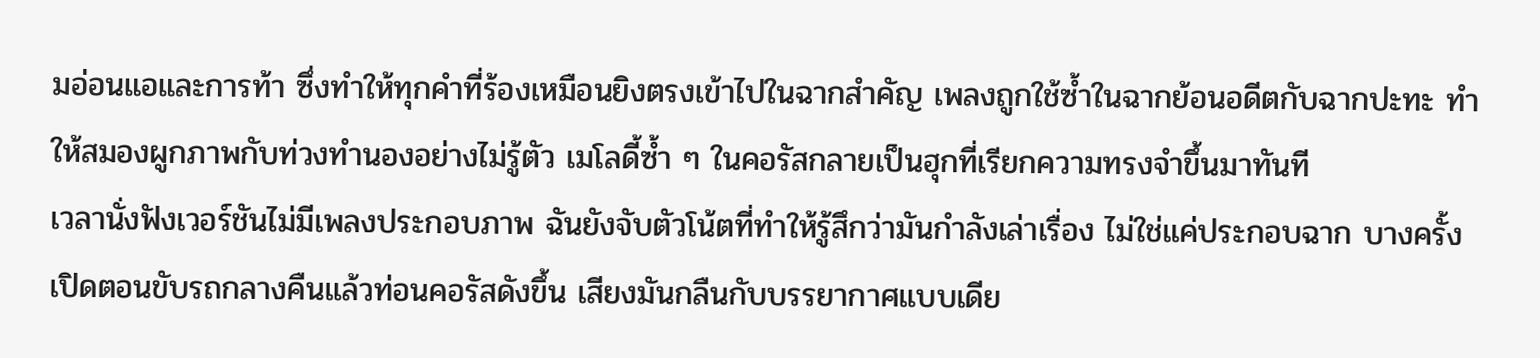มอ่อนแอและการท้า ซึ่งทำให้ทุกคำที่ร้องเหมือนยิงตรงเข้าไปในฉากสำคัญ เพลงถูกใช้ซ้ำในฉากย้อนอดีตกับฉากปะทะ ทำให้สมองผูกภาพกับท่วงทำนองอย่างไม่รู้ตัว เมโลดี้ซ้ำ ๆ ในคอรัสกลายเป็นฮุกที่เรียกความทรงจำขึ้นมาทันที
เวลานั่งฟังเวอร์ชันไม่มีเพลงประกอบภาพ ฉันยังจับตัวโน้ตที่ทำให้รู้สึกว่ามันกำลังเล่าเรื่อง ไม่ใช่แค่ประกอบฉาก บางครั้งเปิดตอนขับรถกลางคืนแล้วท่อนคอรัสดังขึ้น เสียงมันกลืนกับบรรยากาศแบบเดีย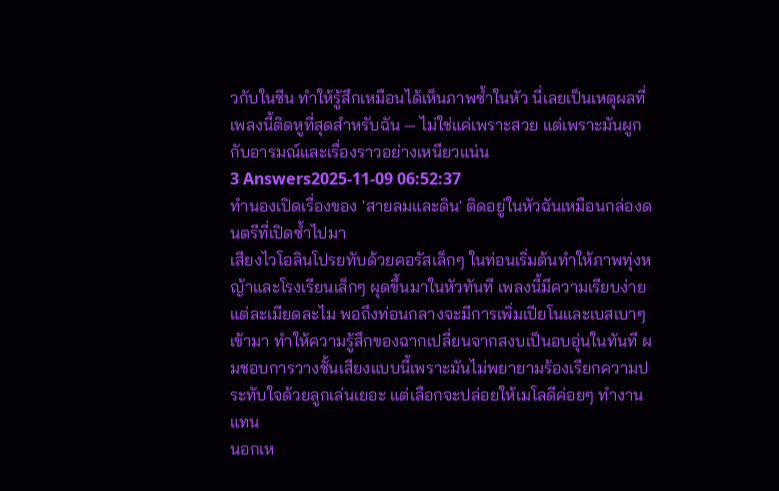วกับในซีน ทำให้รู้สึกเหมือนได้เห็นภาพซ้ำในหัว นี่เลยเป็นเหตุผลที่เพลงนี้ติดหูที่สุดสำหรับฉัน — ไม่ใช่แค่เพราะสวย แต่เพราะมันผูกกับอารมณ์และเรื่องราวอย่างเหนียวแน่น
3 Answers2025-11-09 06:52:37
ทำนองเปิดเรื่องของ 'สายลมและดิน' ติดอยู่ในหัวฉันเหมือนกล่องดนตรีที่เปิดซ้ำไปมา
เสียงไวโอลินโปรยทับด้วยคอรัสเล็กๆ ในท่อนเริ่มต้นทำให้ภาพทุ่งหญ้าและโรงเรียนเล็กๆ ผุดขึ้นมาในหัวทันที เพลงนี้มีความเรียบง่ายแต่ละเมียดละไม พอถึงท่อนกลางจะมีการเพิ่มเปียโนและเบสเบาๆ เข้ามา ทำให้ความรู้สึกของฉากเปลี่ยนจากสงบเป็นอบอุ่นในทันที ผมชอบการวางชั้นเสียงแบบนี้เพราะมันไม่พยายามร้องเรียกความประทับใจด้วยลูกเล่นเยอะ แต่เลือกจะปล่อยให้เมโลดีค่อยๆ ทำงานแทน
นอกเห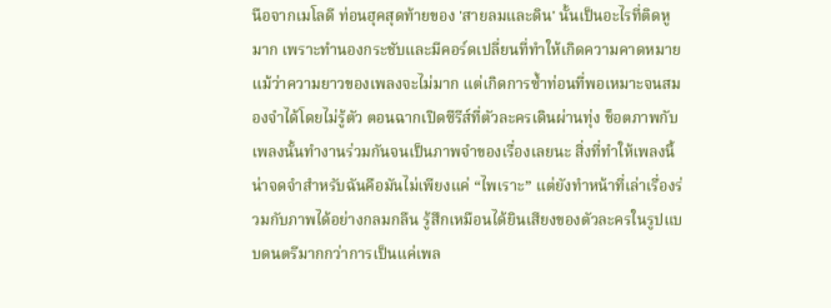นือจากเมโลดี ท่อนฮุคสุดท้ายของ 'สายลมและดิน' นั้นเป็นอะไรที่ติดหูมาก เพราะทำนองกระชับและมีคอร์ดเปลี่ยนที่ทำให้เกิดความคาดหมาย แม้ว่าความยาวของเพลงจะไม่มาก แต่เกิดการซ้ำท่อนที่พอเหมาะจนสมองจำได้โดยไม่รู้ตัว ตอนฉากเปิดซีรีส์ที่ตัวละครเดินผ่านทุ่ง ช็อตภาพกับเพลงนั้นทำงานร่วมกันจนเป็นภาพจำของเรื่องเลยนะ สิ่งที่ทำให้เพลงนี้น่าจดจำสำหรับฉันคือมันไม่เพียงแค่ “ไพเราะ” แต่ยังทำหน้าที่เล่าเรื่องร่วมกับภาพได้อย่างกลมกลืน รู้สึกเหมือนได้ยินเสียงของตัวละครในรูปแบบดนตรีมากกว่าการเป็นแค่เพล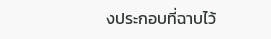งประกอบที่ฉาบไว้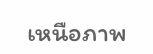เหนือภาพ